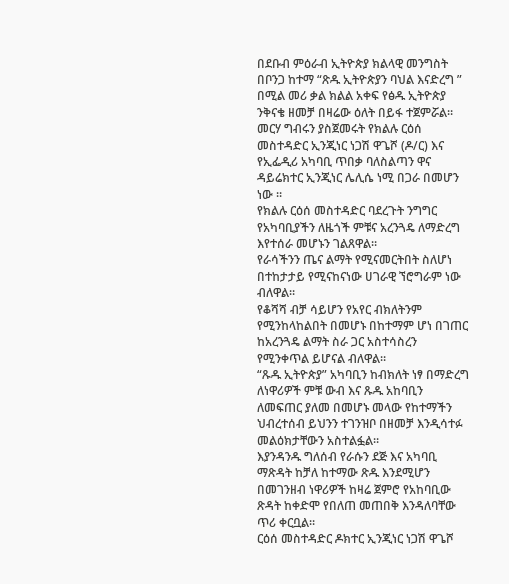በደቡብ ምዕራብ ኢትዮጵያ ክልላዊ መንግስት በቦንጋ ከተማ “ጽዱ ኢትዮጵያን ባህል እናድረግ ” በሚል መሪ ቃል ክልል አቀፍ የፅዱ ኢትዮጵያ ንቅናቄ ዘመቻ በዛሬው ዕለት በይፋ ተጀምሯል።
መርሃ ግብሩን ያስጀመሩት የክልሉ ርዕሰ መስተዳድር ኢንጂነር ነጋሽ ዋጌሾ (ዶ/ር) እና የኢፌዲሪ አካባቢ ጥበቃ ባለስልጣን ዋና ዳይሬክተር ኢንጂነር ሌሊሴ ነሚ በጋራ በመሆን ነው ።
የክልሉ ርዕሰ መስተዳድር ባደረጉት ንግግር የአካባቢያችን ለዜጎች ምቹና አረንጓዴ ለማድረግ እየተሰራ መሆኑን ገልጸዋል።
የራሳችንን ጤና ልማት የሚናመርትበት ስለሆነ በተከታታይ የሚናከናነው ሀገራዊ ኘሮግራም ነው ብለዋል።
የቆሻሻ ብቻ ሳይሆን የአየር ብክለትንም የሚንከላከልበት በመሆኑ በከተማም ሆነ በገጠር ከአረንጓዴ ልማት ስራ ጋር አስተሳስረን የሚንቀጥል ይሆናል ብለዋል።
“ጹዱ ኢትዮጵያ” አካባቢን ከብክለት ነፃ በማድረግ ለነዋሪዎች ምቹ ውብ እና ጹዱ አከባቢን ለመፍጠር ያለመ በመሆኑ መላው የከተማችን ህብረተሰብ ይህንን ተገንዝቦ በዘመቻ እንዲሳተፉ መልዕክታቸውን አስተልፏል።
እያንዳንዱ ግለሰብ የራሱን ደጅ እና አካባቢ ማጽዳት ከቻለ ከተማው ጽዱ እንደሚሆን በመገንዘብ ነዋሪዎች ከዛሬ ጀምሮ የአከባቢው ጽዳት ከቀድሞ የበለጠ መጠበቅ እንዳለባቸው ጥሪ ቀርቧል።
ርዕሰ መስተዳድር ዶክተር ኢንጂነር ነጋሽ ዋጌሾ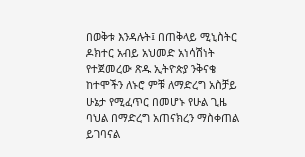በወቅቱ እንዳሉት፤ በጠቅላይ ሚኒስትር ዶክተር አብይ አህመድ አነሳሽነት የተጀመረው ጽዱ ኢትዮጵያ ንቅናቄ ከተሞችን ለኑሮ ምቹ ለማድረግ አስቻይ ሁኔታ የሚፈጥር በመሆኑ የሁል ጊዜ ባህል በማድረግ አጠናክረን ማስቀጠል ይገባናል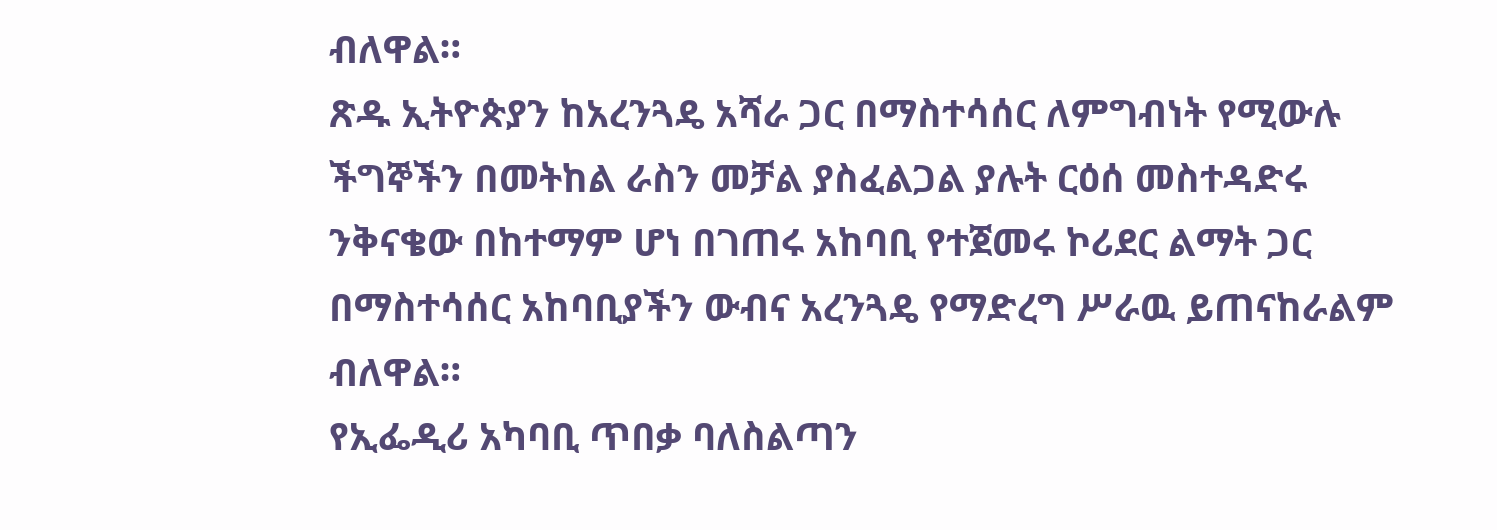ብለዋል።
ጽዱ ኢትዮጵያን ከአረንጓዴ አሻራ ጋር በማስተሳሰር ለምግብነት የሚውሉ ችግኞችን በመትከል ራስን መቻል ያስፈልጋል ያሉት ርዕሰ መስተዳድሩ ንቅናቄው በከተማም ሆነ በገጠሩ አከባቢ የተጀመሩ ኮሪደር ልማት ጋር በማስተሳሰር አከባቢያችን ውብና አረንጓዴ የማድረግ ሥራዉ ይጠናከራልም ብለዋል።
የኢፌዲሪ አካባቢ ጥበቃ ባለስልጣን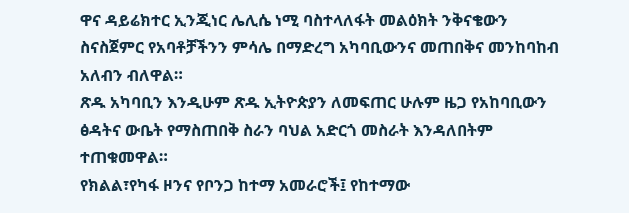ዋና ዳይሬክተር ኢንጂነር ሌሊሴ ነሚ ባስተላለፋት መልዕክት ንቅናቄውን ስናስጀምር የአባቶቻችንን ምሳሌ በማድረግ አካባቢውንና መጠበቅና መንከባከብ አለብን ብለዋል።
ጽዱ አካባቢን እንዲሁም ጽዱ ኢትዮጵያን ለመፍጠር ሁሉም ዜጋ የአከባቢውን ፅዳትና ውቤት የማስጠበቅ ስራን ባህል አድርጎ መስራት እንዳለበትም ተጠቁመዋል።
የክልል፣የካፋ ዞንና የቦንጋ ከተማ አመራሮች፤ የከተማው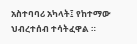አስተባባሪ አካላት፤ የከተማው ህብረተሰብ ተሳትፈዋል ።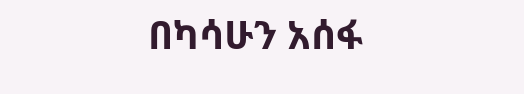በካሳሁን አሰፋ